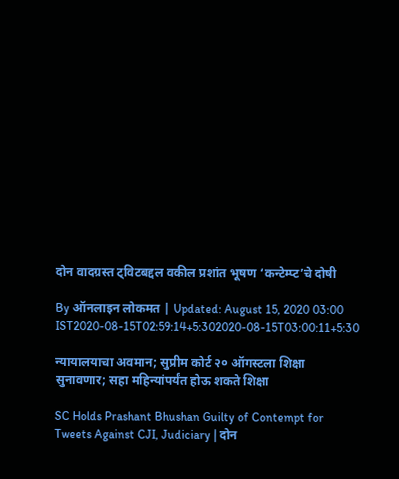दोन वादग्रस्त ट्विटबद्दल वकील प्रशांत भूषण ‘कन्टेम्प्ट’चे दोषी

By ऑनलाइन लोकमत | Updated: August 15, 2020 03:00 IST2020-08-15T02:59:14+5:302020-08-15T03:00:11+5:30

न्यायालयाचा अवमान; सुप्रीम कोर्ट २० ऑगस्टला शिक्षा सुनावणार; सहा महिन्यांपर्यंत होऊ शकते शिक्षा

SC Holds Prashant Bhushan Guilty of Contempt for Tweets Against CJI, Judiciary | दोन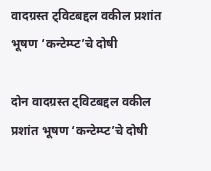वादग्रस्त ट्विटबद्दल वकील प्रशांत भूषण ‘कन्टेम्प्ट’चे दोषी

दोन वादग्रस्त ट्विटबद्दल वकील प्रशांत भूषण ‘कन्टेम्प्ट’चे दोषी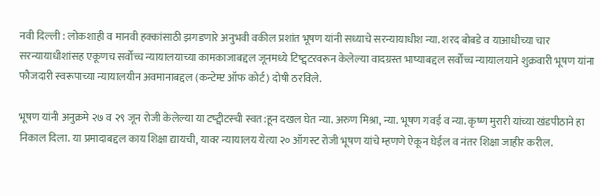नवी दिल्ली : लोकशाही व मानवी हक्कांसाठी झगडणारे अनुभवी वकील प्रशांत भूषण यांनी सध्याचे सरन्यायाधीश न्या. शरद बोबडे व याआधीच्या चार सरन्यायाधीशांसह एकूणच सर्वोच्च न्यायालयाच्या कामकाजाबद्दल जूनमध्ये टिष्ट्वटरवरून केलेल्या वादग्रस्त भाष्याबद्दल सर्वोच्च न्यायालयाने शुक्रवारी भूषण यांना फौजदारी स्वरूपाच्या न्यायालयीन अवमानाबद्दल (कन्टेम्प्ट ऑफ कोर्ट) दोषी ठरविले.

भूषण यांनी अनुक्रमे २७ व २९ जून रोजी केलेल्या या टष्ट्वीटस्ची स्वत:हून दखल घेत न्या. अरुण मिश्रा, न्या. भूषण गवई व न्या. कृष्ण मुरारी यांच्या खंडपीठाने हा निकाल दिला. या प्रमादाबद्दल काय शिक्षा द्यायची, यावर न्यायालय येत्या २० ऑगस्ट रोजी भूषण यांचे म्हणणे ऐकून घेईल व नंतर शिक्षा जाहीर करील.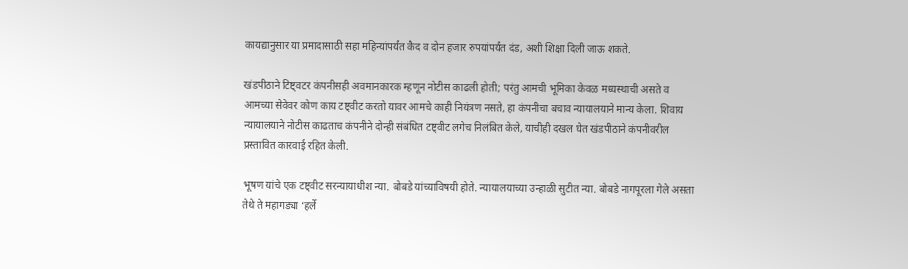कायद्यानुसार या प्रमादासाठी सहा महिन्यांपर्यंत कैद व दोन हजार रुपयांपर्यंत दंड, अशी शिक्षा दिली जाऊ शकते.

खंडपीठाने टिष्ट्वटर कंपनीसही अवमानकारक म्हणून नोटीस काढली होती; परंतु आमची भूमिका केवळ मध्यस्थाची असते व आमच्या सेवेवर कोण काय टष्ट्वीट करतो यावर आमचे काही नियंत्रण नसते, हा कंपनीचा बचाव न्यायालयाने मान्य केला. शिवाय न्यायालयाने नोटीस काढताच कंपनीने दोन्ही संबंधित टष्ट्वीट लगेच निलंबित केले, याचीही दखल घेत खंडपीठाने कंपनीवरील प्रस्तावित कारवाई रहित केली.

भूषण यांचे एक टष्ट्वीट सरन्यायाधीश न्या. बोबडे यांच्याविषयी होते. न्यायालयाच्या उन्हाळी सुटीत न्या. बोबडे नागपूरला गेले असता तेथे ते महागड्या ‘हर्ले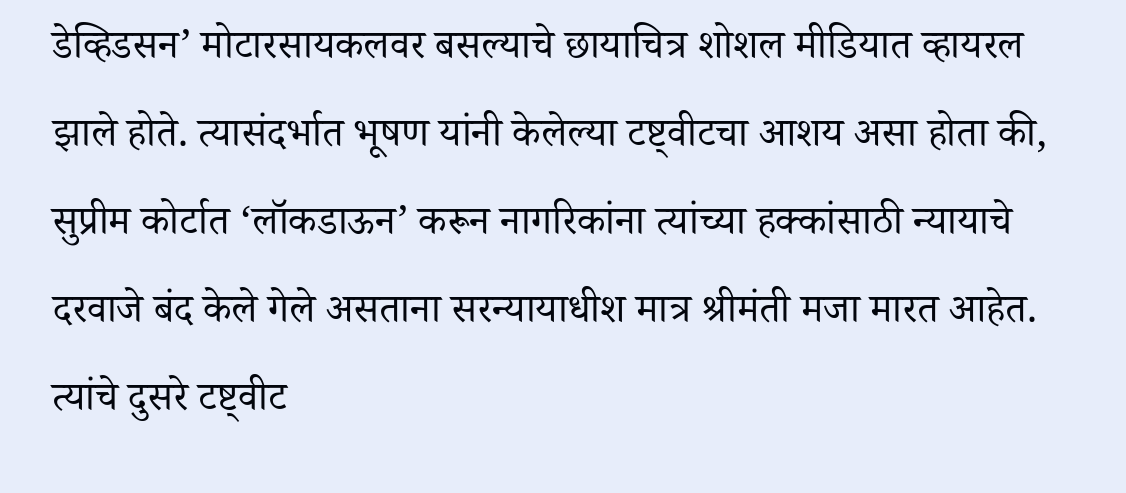डेव्हिडसन’ मोटारसायकलवर बसल्याचे छायाचित्र शोशल मीडियात व्हायरल झाले होते. त्यासंदर्भात भूषण यांनी केलेल्या टष्ट्वीटचा आशय असा होता की, सुप्रीम कोर्टात ‘लॉकडाऊन’ करून नागरिकांना त्यांच्या हक्कांसाठी न्यायाचे दरवाजे बंद केले गेले असताना सरन्यायाधीश मात्र श्रीमंती मजा मारत आहेत. त्यांचे दुसरे टष्ट्वीट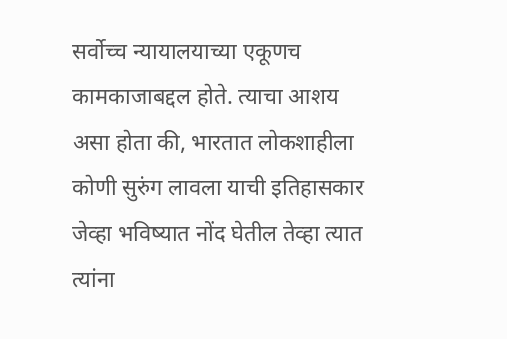सर्वोच्च न्यायालयाच्या एकूणच कामकाजाबद्दल होते. त्याचा आशय असा होता की, भारतात लोकशाहीला कोणी सुरुंग लावला याची इतिहासकार जेव्हा भविष्यात नोंद घेतील तेव्हा त्यात त्यांना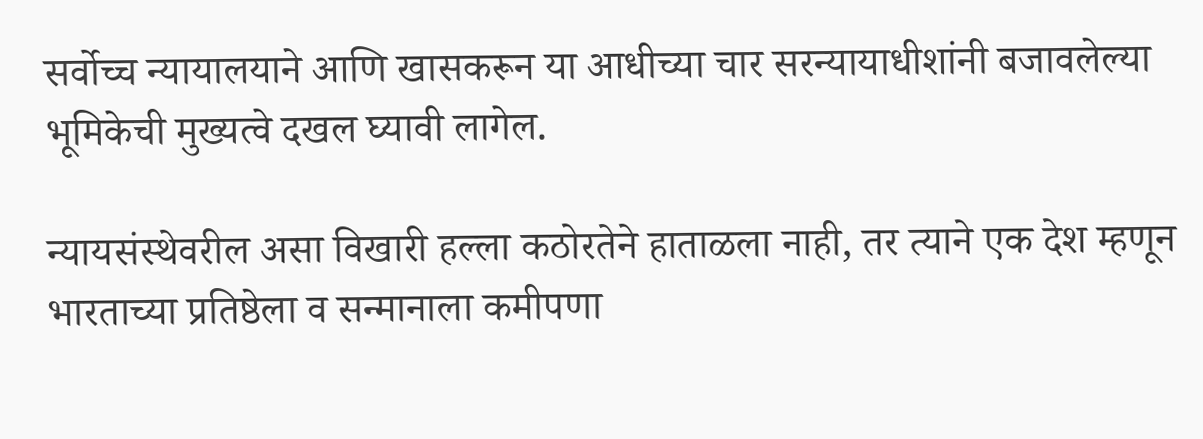सर्वोच्च न्यायालयाने आणि खासकरून या आधीच्या चार सरन्यायाधीशांनी बजावलेल्या भूमिकेची मुख्यत्वे दखल घ्यावी लागेल.

न्यायसंस्थेवरील असा विखारी हल्ला कठोरतेने हाताळला नाही, तर त्याने एक देश म्हणून भारताच्या प्रतिष्ठेला व सन्मानाला कमीपणा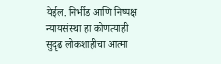येईल. निर्भीड आणि निष्पक्ष न्यायसंस्था हा कोणत्याही सुदृढ लोकशाहीचा आत्मा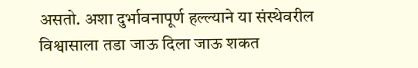असतो. अशा दुर्भावनापूर्ण हल्ल्याने या संस्थेवरील विश्वासाला तडा जाऊ दिला जाऊ शकत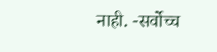नाही. -सर्वोच्च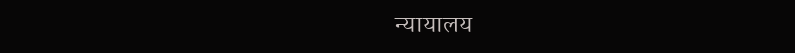न्यायालय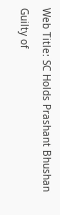Web Title: SC Holds Prashant Bhushan Guilty of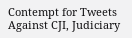Contempt for Tweets Against CJI, Judiciary